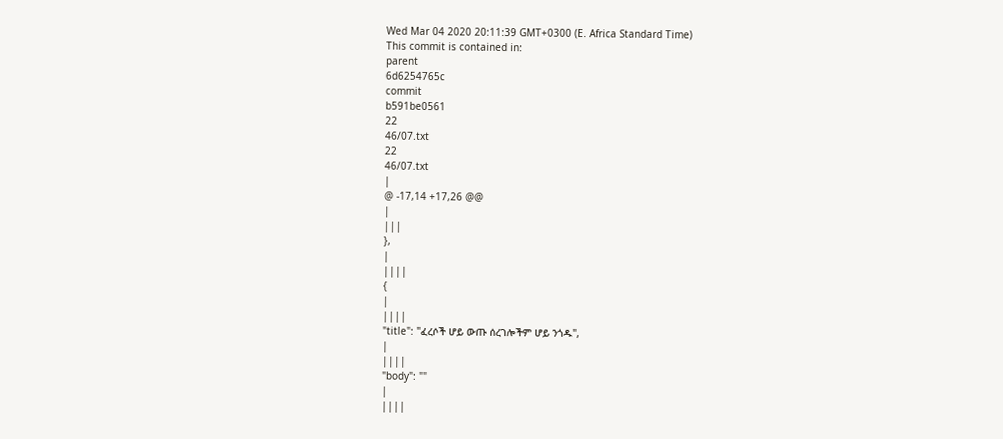Wed Mar 04 2020 20:11:39 GMT+0300 (E. Africa Standard Time)
This commit is contained in:
parent
6d6254765c
commit
b591be0561
22
46/07.txt
22
46/07.txt
|
@ -17,14 +17,26 @@
|
|||
},
|
||||
{
|
||||
"title": "ፈረሶች ሆይ ውጡ ሰረገሎችም ሆይ ንጎዱ",
|
||||
"body": ""
|
||||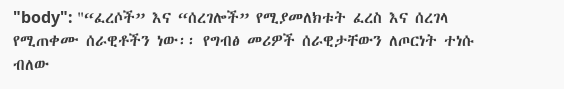"body": "“ፈረሶች” እና “ሰረገሎች” የሚያመለክቱት ፈረስ እና ሰረገላ የሚጠቀሙ ሰራዊቶችን ነው፡፡ የግብፅ መሪዎች ሰራዊታቸውን ለጦርነት ተነሱ ብለው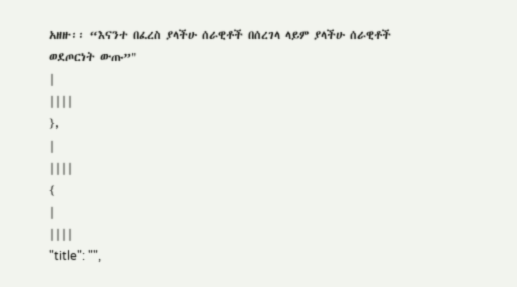አዘዙ፡፡ “እናንተ በፈረስ ያላችሁ ሰራዊቶች በሰረገላ ላይም ያላችሁ ሰራዊቶች ወደጦርነት ውጡ”"
|
||||
},
|
||||
{
|
||||
"title": "",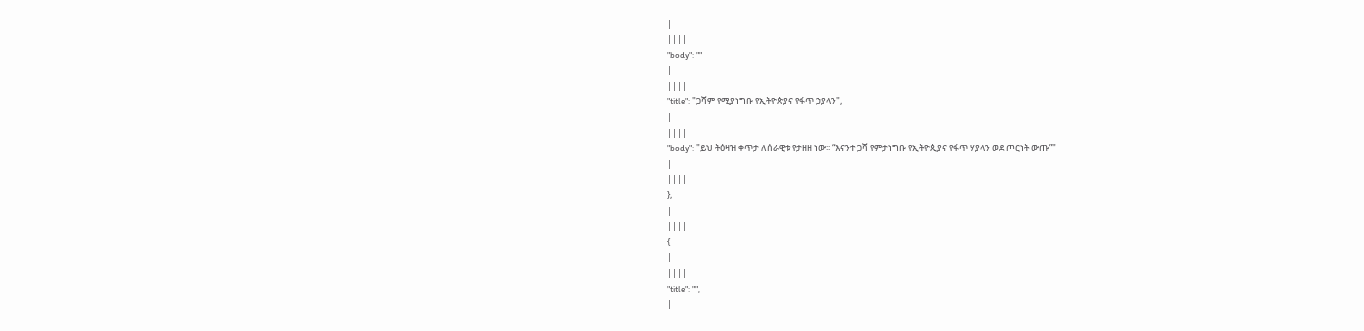|
||||
"body": ""
|
||||
"title": "ጋሻም የሚያነግቡ የኢትዮጵያና የፋጥ ኃያላን",
|
||||
"body": "ይህ ትዕዛዝ ቀጥታ ለሰራዊቱ የታዘዘ ነው፡፡ “እናንተ ጋሻ የምታነግቡ የኢትዮጲያና የፋጥ ሃያላን ወደ ጦርነት ውጡ”"
|
||||
},
|
||||
{
|
||||
"title": "",
|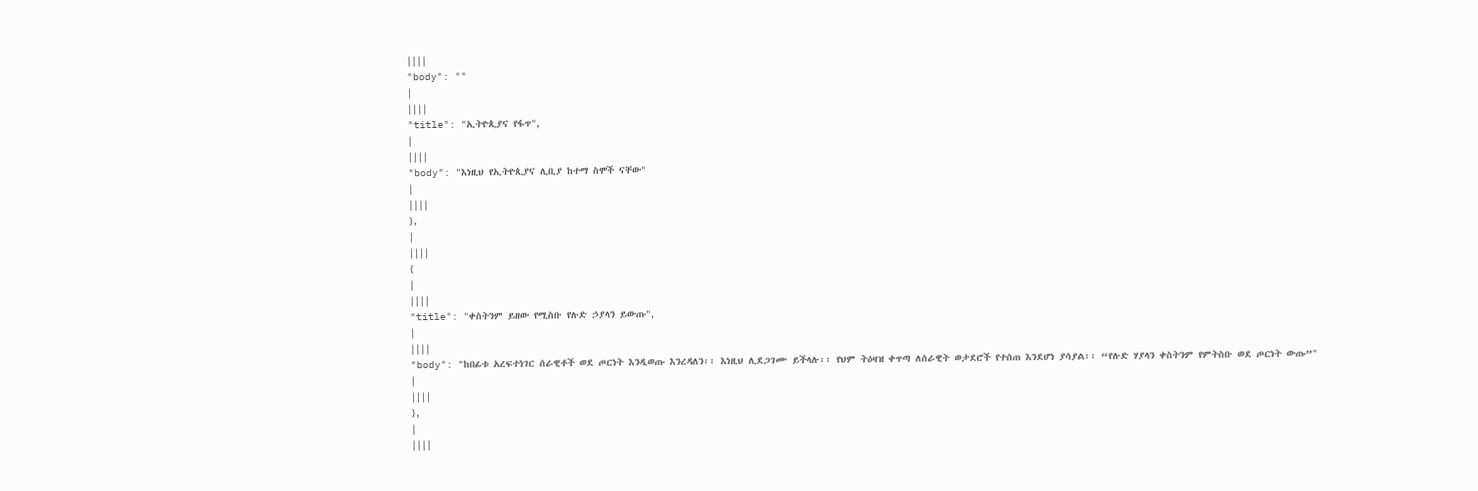||||
"body": ""
|
||||
"title": "ኢትዮጲያና የፋጥ",
|
||||
"body": "እነዚህ የኢትዮጲያና ሊቢያ ከተማ ስሞች ናቸው"
|
||||
},
|
||||
{
|
||||
"title": "ቀስትንም ይዘው የሚስቡ የሉድ ኃያላን ይውጡ",
|
||||
"body": "ከበፊቱ አረፍተነገር ሰራዊቶች ወደ ጦርነት እንዲወጡ እንረዳለን፡፡ እነዚህ ሊደጋገሙ ይችላሉ፡፡ የህም ትዕዛዝ ቀጥጣ ለሰራዊት ወታደሮች የተሰጠ እንደሆነ ያሳያል፡፡ “የሉድ ሃያላን ቀስትንም የምትስቡ ወደ ጦርነት ውጡ”"
|
||||
},
|
||||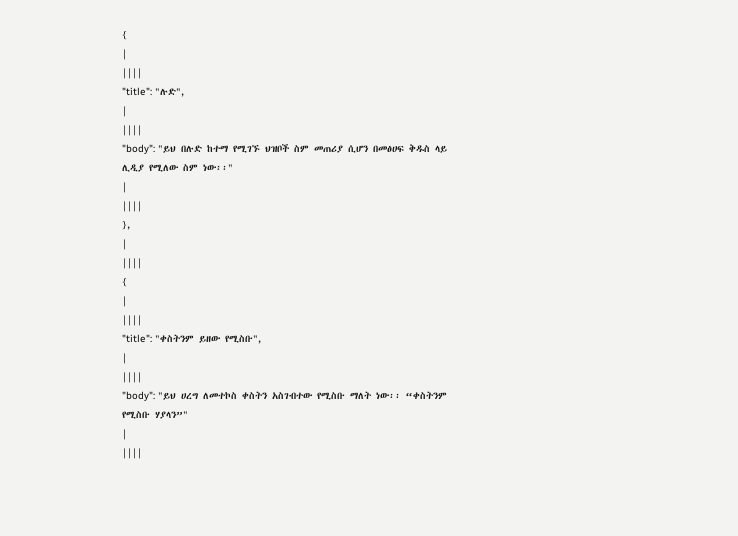{
|
||||
"title": "ሉድ",
|
||||
"body": "ይህ በሉድ ከተማ የሚገኙ ህዝቦች ስም መጠሪያ ሲሆን በመፅሀፍ ቅዱስ ላይ ሊዲያ የሚለው ስም ነው፡፡"
|
||||
},
|
||||
{
|
||||
"title": "ቀስትንም ይዘው የሚስቡ",
|
||||
"body": "ይህ ሀረግ ለመተኮስ ቀስትን አስገብተው የሚስቡ ማለት ነው፡፡ “ቀስትንም የሚስቡ ሃያላን”"
|
||||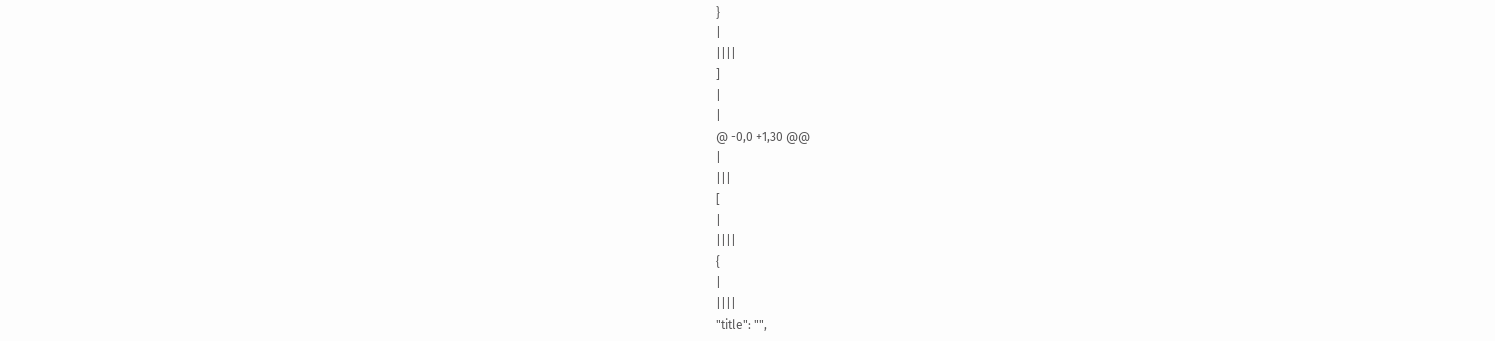}
|
||||
]
|
|
@ -0,0 +1,30 @@
|
|||
[
|
||||
{
|
||||
"title": "",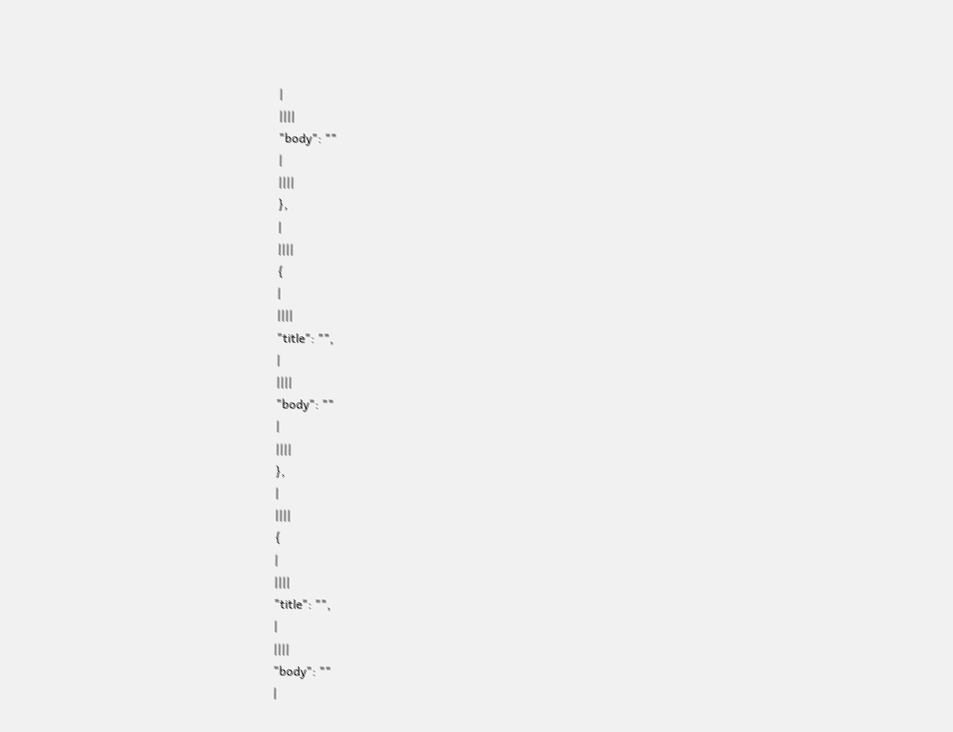|
||||
"body": ""
|
||||
},
|
||||
{
|
||||
"title": "",
|
||||
"body": ""
|
||||
},
|
||||
{
|
||||
"title": "",
|
||||
"body": ""
|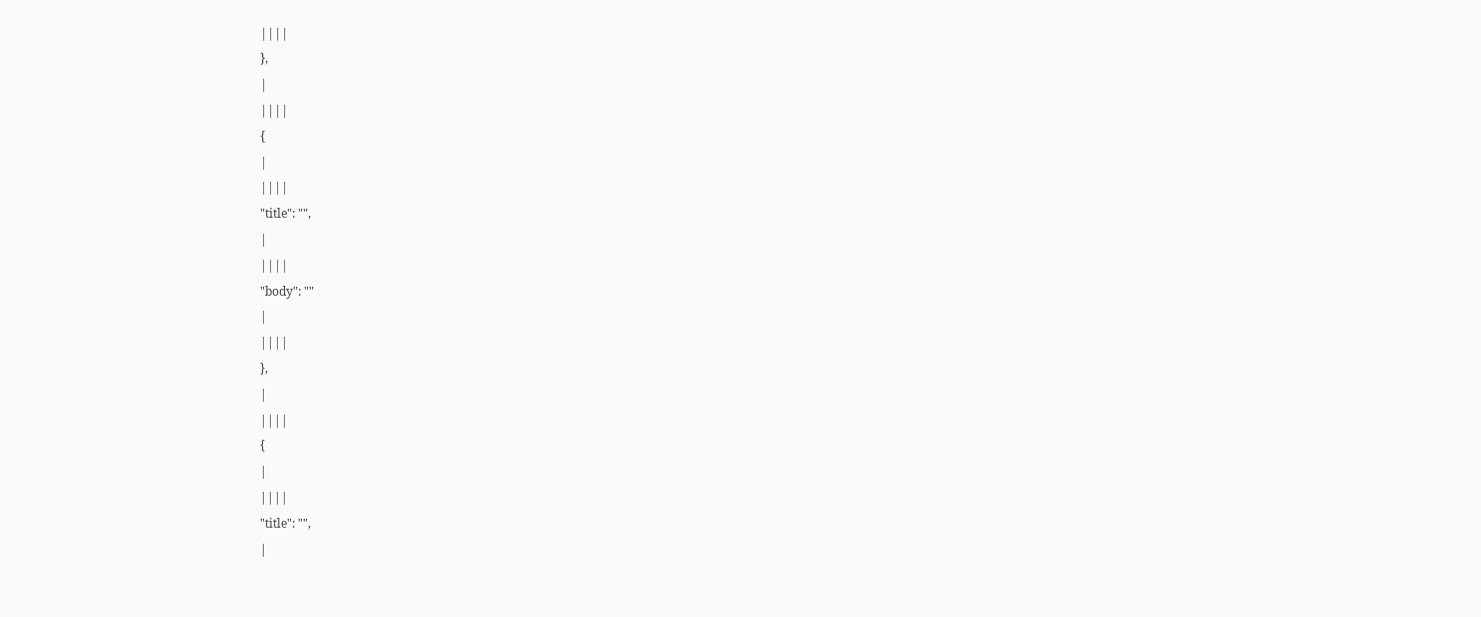||||
},
|
||||
{
|
||||
"title": "",
|
||||
"body": ""
|
||||
},
|
||||
{
|
||||
"title": "",
|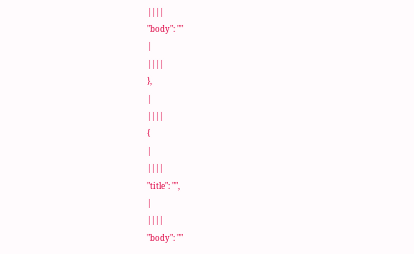||||
"body": ""
|
||||
},
|
||||
{
|
||||
"title": "",
|
||||
"body": ""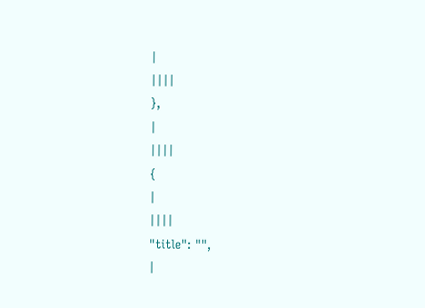|
||||
},
|
||||
{
|
||||
"title": "",
|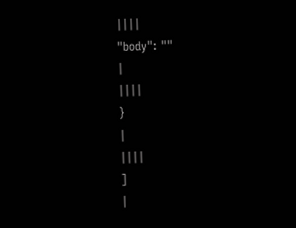||||
"body": ""
|
||||
}
|
||||
]
|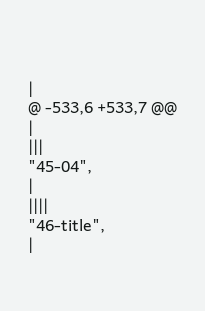|
@ -533,6 +533,7 @@
|
|||
"45-04",
|
||||
"46-title",
|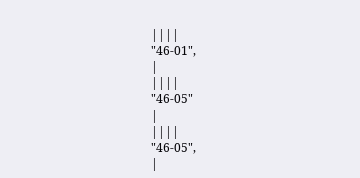||||
"46-01",
|
||||
"46-05"
|
||||
"46-05",
|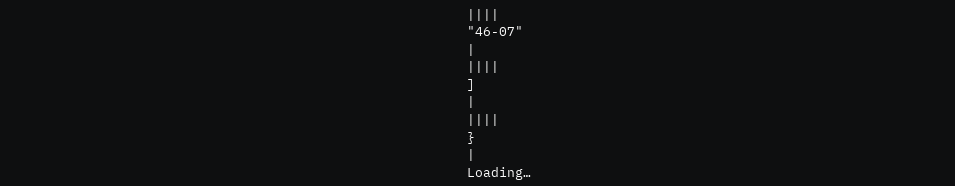||||
"46-07"
|
||||
]
|
||||
}
|
Loading…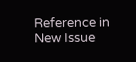Reference in New Issue